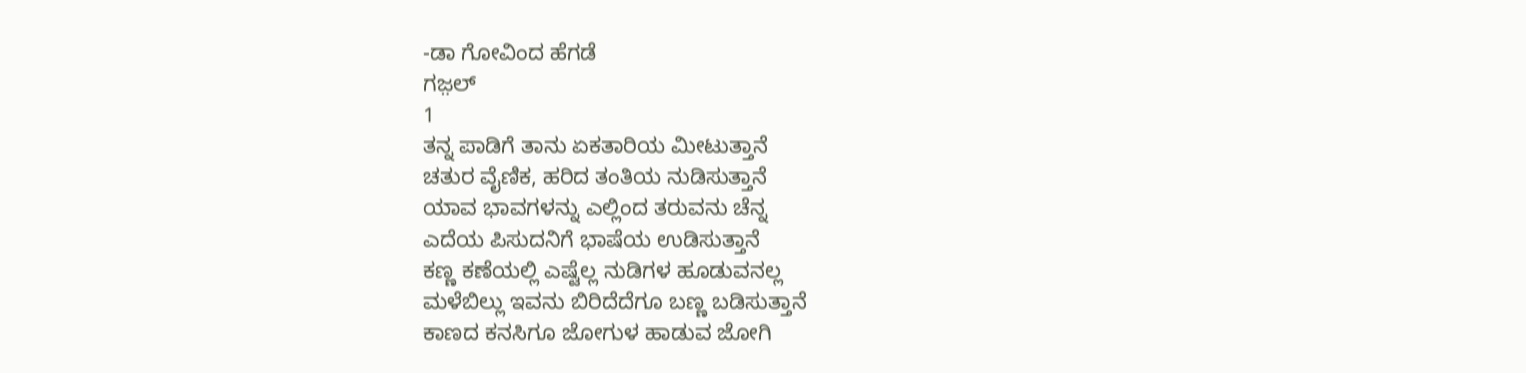-ಡಾ ಗೋವಿಂದ ಹೆಗಡೆ
ಗಜ಼ಲ್
1
ತನ್ನ ಪಾಡಿಗೆ ತಾನು ಏಕತಾರಿಯ ಮೀಟುತ್ತಾನೆ
ಚತುರ ವೈಣಿಕ, ಹರಿದ ತಂತಿಯ ನುಡಿಸುತ್ತಾನೆ
ಯಾವ ಭಾವಗಳನ್ನು ಎಲ್ಲಿಂದ ತರುವನು ಚೆನ್ನ
ಎದೆಯ ಪಿಸುದನಿಗೆ ಭಾಷೆಯ ಉಡಿಸುತ್ತಾನೆ
ಕಣ್ಣ ಕಣೆಯಲ್ಲಿ ಎಷ್ಟೆಲ್ಲ ನುಡಿಗಳ ಹೂಡುವನಲ್ಲ
ಮಳೆಬಿಲ್ಲು ಇವನು ಬಿರಿದೆದೆಗೂ ಬಣ್ಣ ಬಡಿಸುತ್ತಾನೆ
ಕಾಣದ ಕನಸಿಗೂ ಜೋಗುಳ ಹಾಡುವ ಜೋಗಿ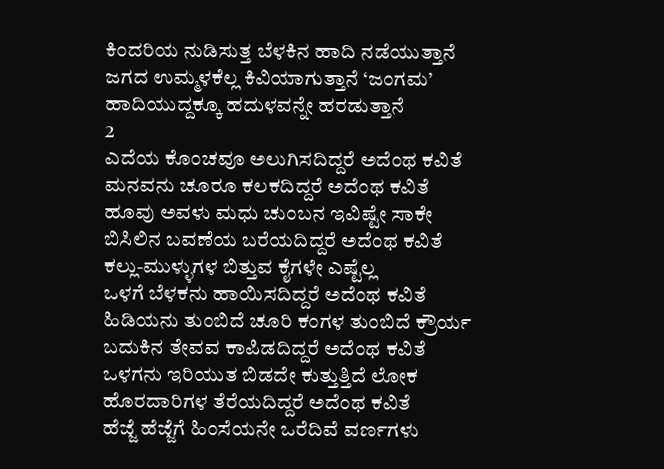ಕಿಂದರಿಯ ನುಡಿಸುತ್ತ ಬೆಳಕಿನ ಹಾದಿ ನಡೆಯುತ್ತಾನೆ
ಜಗದ ಉಮ್ಮಳಕೆಲ್ಲ ಕಿವಿಯಾಗುತ್ತಾನೆ ‘ಜಂಗಮ’
ಹಾದಿಯುದ್ದಕ್ಕೂ ಹದುಳವನ್ನೇ ಹರಡುತ್ತಾನೆ
2
ಎದೆಯ ಕೊಂಚವೂ ಅಲುಗಿಸದಿದ್ದರೆ ಅದೆಂಥ ಕವಿತೆ
ಮನವನು ಚೂರೂ ಕಲಕದಿದ್ದರೆ ಅದೆಂಥ ಕವಿತೆ
ಹೂವು ಅವಳು ಮಧು ಚುಂಬನ ಇವಿಷ್ಟೇ ಸಾಕೇ
ಬಿಸಿಲಿನ ಬವಣೆಯ ಬರೆಯದಿದ್ದರೆ ಅದೆಂಥ ಕವಿತೆ
ಕಲ್ಲು-ಮುಳ್ಳುಗಳ ಬಿತ್ತುವ ಕೈಗಳೇ ಎಷ್ಟೆಲ್ಲ
ಒಳಗೆ ಬೆಳಕನು ಹಾಯಿಸದಿದ್ದರೆ ಅದೆಂಥ ಕವಿತೆ
ಹಿಡಿಯನು ತುಂಬಿದೆ ಚೂರಿ ಕಂಗಳ ತುಂಬಿದೆ ಕ್ರೌರ್ಯ
ಬದುಕಿನ ತೇವವ ಕಾಪಿಡದಿದ್ದರೆ ಅದೆಂಥ ಕವಿತೆ
ಒಳಗನು ಇರಿಯುತ ಬಿಡದೇ ಕುತ್ತುತ್ತಿದೆ ಲೋಕ
ಹೊರದಾರಿಗಳ ತೆರೆಯದಿದ್ದರೆ ಅದೆಂಥ ಕವಿತೆ
ಹೆಜ್ಜೆ ಹೆಜ್ಜೆಗೆ ಹಿಂಸೆಯನೇ ಒರೆದಿವೆ ವರ್ಣಗಳು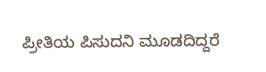ಪ್ರೀತಿಯ ಪಿಸುದನಿ ಮೂಡದಿದ್ದರೆ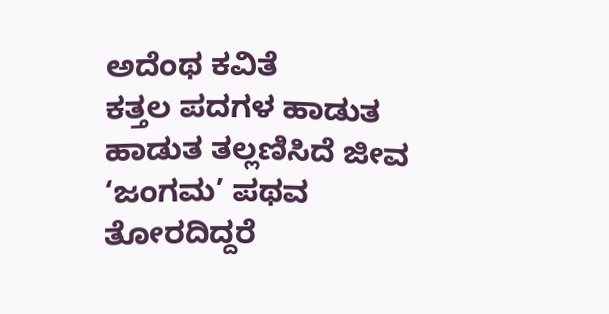ಅದೆಂಥ ಕವಿತೆ
ಕತ್ತಲ ಪದಗಳ ಹಾಡುತ ಹಾಡುತ ತಲ್ಲಣಿಸಿದೆ ಜೀವ
‘ಜಂಗಮ’ ಪಥವ ತೋರದಿದ್ದರೆ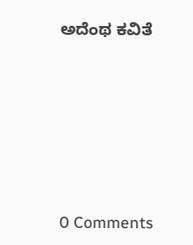ಅದೆಂಥ ಕವಿತೆ






0 Comments